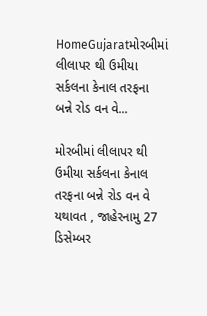HomeGujaratમોરબીમાં લીલાપર થી ઉમીયા સર્કલના કેનાલ તરફના બન્ને રોડ વન વે...

મોરબીમાં લીલાપર થી ઉમીયા સર્કલના કેનાલ તરફના બન્ને રોડ વન વે યથાવત , જાહેરનામુ 27 ડિસેમ્બર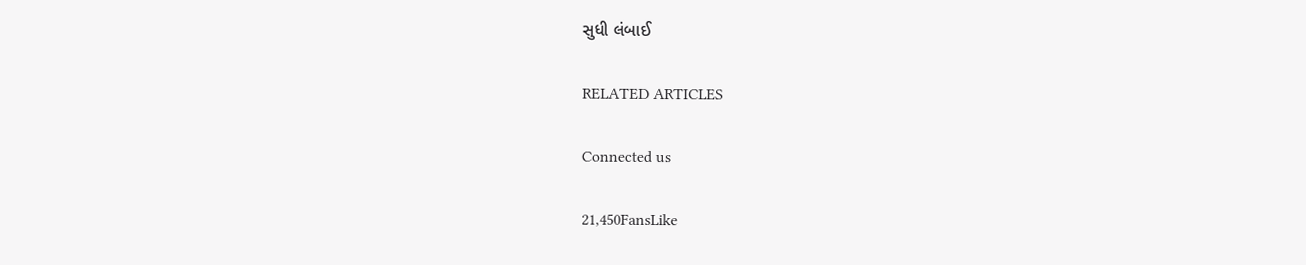સુધી લંબાઈ

RELATED ARTICLES

Connected us

21,450FansLike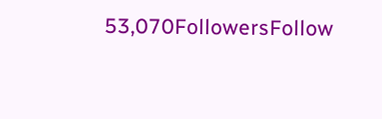53,070FollowersFollow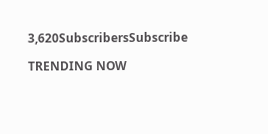3,620SubscribersSubscribe

TRENDING NOW